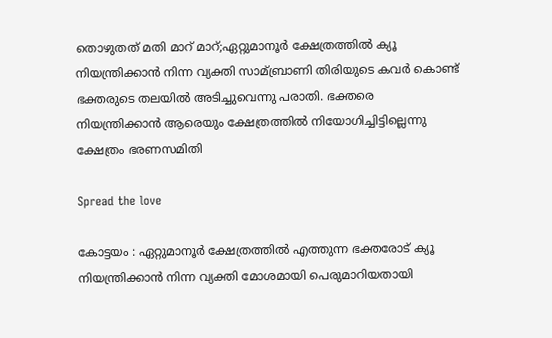തൊഴുതത് മതി മാറ് മാറ്;ഏറ്റുമാനൂര്‍ ക്ഷേത്രത്തില്‍ ക്യൂ നിയന്ത്രിക്കാന്‍ നിന്ന വ്യക്തി സാമ്ബ്രാണി തിരിയുടെ കവര്‍ കൊണ്ട് ഭക്തരുടെ തലയില്‍ അടിച്ചുവെന്നു പരാതി. ഭക്തരെ നിയന്ത്രിക്കാന്‍ ആരെയും ക്ഷേത്രത്തില്‍ നിയോഗിച്ചിട്ടില്ലെന്നു ക്ഷേത്രം ഭരണസമിതി

Spread the love

കോട്ടയം : ഏറ്റുമാനൂര്‍ ക്ഷേത്രത്തില്‍ എത്തുന്ന ഭക്തരോട് ക്യൂ നിയന്ത്രിക്കാന്‍ നിന്ന വ്യക്തി മോശമായി പെരുമാറിയതായി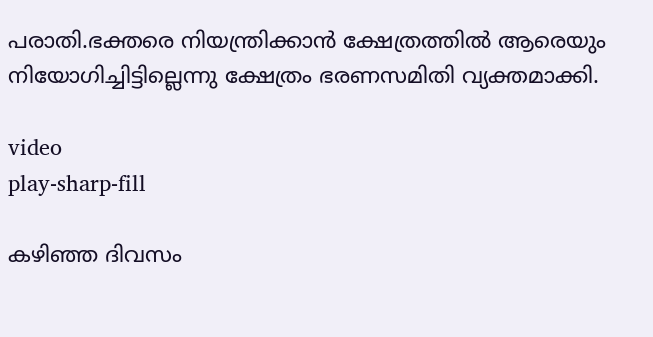പരാതി.ഭക്തരെ നിയന്ത്രിക്കാന്‍ ക്ഷേത്രത്തില്‍ ആരെയും
നിയോഗിച്ചിട്ടില്ലെന്നു ക്ഷേത്രം ഭരണസമിതി വ്യക്തമാക്കി.

video
play-sharp-fill

കഴിഞ്ഞ ദിവസം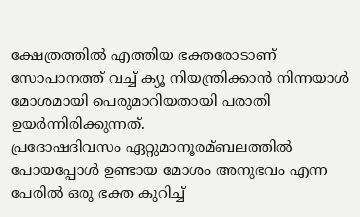ക്ഷേത്രത്തില്‍ എത്തിയ ഭക്തരോടാണ് സോപാനത്ത് വച്ച്‌ ക്യൂ നിയന്ത്രിക്കാന്‍ നിന്നയാള്‍ മോശമായി പെരുമാറിയതായി പരാതി ഉയര്‍ന്നിരിക്കുന്നത്.
പ്രദോഷദിവസം ഏറ്റുമാനൂരമ്ബലത്തില്‍ പോയപ്പോള്‍ ഉണ്ടായ മോശം അനുഭവം എന്ന പേരില്‍ ഒരു ഭക്ത കുറിച്ച്‌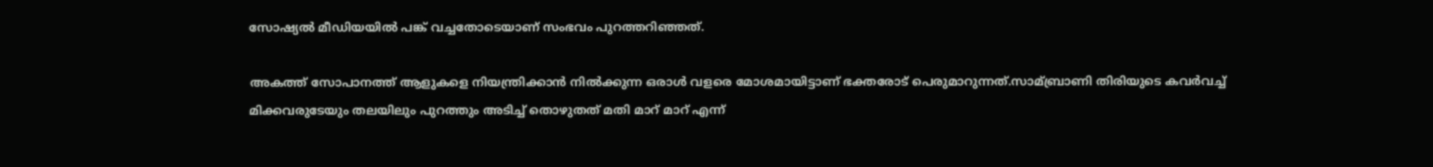സോഷ്യല്‍ മീഡിയയില്‍ പങ്ക് വച്ചതോടെയാണ് സംഭവം പുറത്തറിഞ്ഞത്.

അകത്ത് സോപാനത്ത് ആളുകളെ നിയന്ത്രിക്കാന്‍ നില്‍ക്കുന്ന ഒരാള്‍ വളരെ മോശമായിട്ടാണ് ഭക്തരോട് പെരുമാറുന്നത്.സാമ്ബ്രാണി തിരിയുടെ കവര്‍വച്ച്‌ മിക്കവരുടേയും തലയിലും പുറത്തും അടിച്ച്‌ തൊഴുതത് മതി മാറ് മാറ് എന്ന്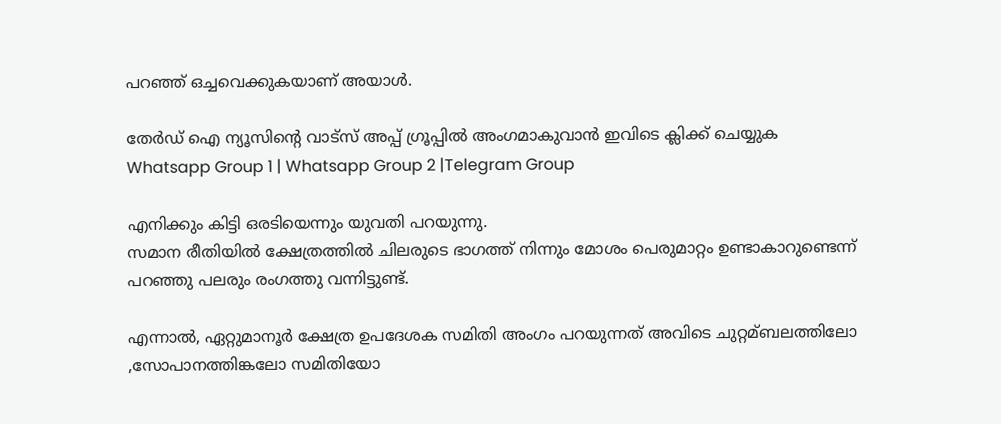പറഞ്ഞ് ഒച്ചവെക്കുകയാണ് അയാള്‍.

തേർഡ് ഐ ന്യൂസിന്റെ വാട്സ് അപ്പ് ഗ്രൂപ്പിൽ അംഗമാകുവാൻ ഇവിടെ ക്ലിക്ക് ചെയ്യുക
Whatsapp Group 1 | Whatsapp Group 2 |Telegram Group

എനിക്കും കിട്ടി ഒരടിയെന്നും യുവതി പറയുന്നു.
സമാന രീതിയില്‍ ക്ഷേത്രത്തില്‍ ചിലരുടെ ഭാഗത്ത് നിന്നും മോശം പെരുമാറ്റം ഉണ്ടാകാറുണ്ടെന്ന് പറഞ്ഞു പലരും രംഗത്തു വന്നിട്ടുണ്ട്.

എന്നാല്‍, ഏറ്റുമാനൂര്‍ ക്ഷേത്ര ഉപദേശക സമിതി അംഗം പറയുന്നത് അവിടെ ചുറ്റമ്ബലത്തിലോ ,സോപാനത്തിങ്കലോ സമിതിയോ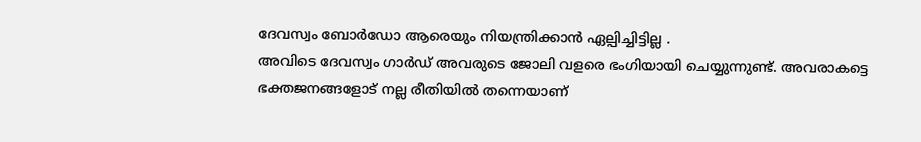ദേവസ്വം ബോര്‍ഡോ ആരെയും നിയന്ത്രിക്കാന്‍ ഏല്പിച്ചിട്ടില്ല .
അവിടെ ദേവസ്വം ഗാര്‍ഡ് അവരുടെ ജോലി വളരെ ഭംഗിയായി ചെയ്യുന്നുണ്ട്. അവരാകട്ടെ ഭക്തജനങ്ങളോട് നല്ല രീതിയില്‍ തന്നെയാണ്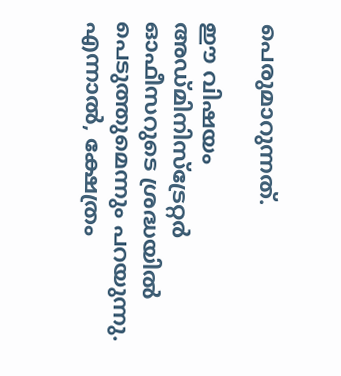പെരുമാറുന്നത്.

ഈ വിഷയം അഡ്മിനിസ്‌ട്രേറ്റര്‍ ഓഫീസറുടെ ശ്രദ്ധയില്‍ പെടുത്തുമെന്നും പറയുന്നു.
എന്നാല്‍, ക്ഷേത്രം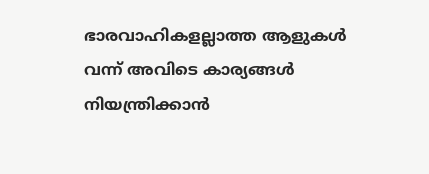ഭാരവാഹികളല്ലാത്ത ആളുകള്‍ വന്ന് അവിടെ കാര്യങ്ങള്‍ നിയന്ത്രിക്കാന്‍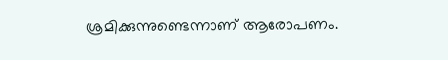ശ്രമിക്കുന്നുണ്ടെന്നാണ് ആരോപണം.